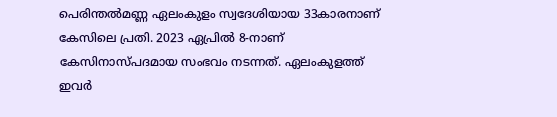പെരിന്തൽമണ്ണ ഏലംകുളം സ്വദേശിയായ 33കാരനാണ് കേസിലെ പ്രതി. 2023 ഏപ്രിൽ 8-നാണ് കേസിനാസ്പദമായ സംഭവം നടന്നത്. ഏലംകുളത്ത് ഇവർ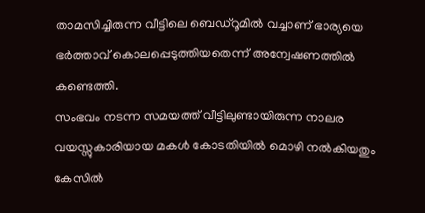താമസിച്ചിരുന്ന വീട്ടിലെ ബെഡ്റൂമിൽ വച്ചാണ് ഭാര്യയെ ഭർത്താവ് കൊലപ്പെടുത്തിയതെന്ന് അന്വേഷണത്തിൽ കണ്ടെത്തി.
സംഭവം നടന്ന സമയത്ത് വീട്ടിലുണ്ടായിരുന്ന നാലര വയസ്സുകാരിയായ മകൾ കോടതിയിൽ മൊഴി നൽകിയതും കേസിൽ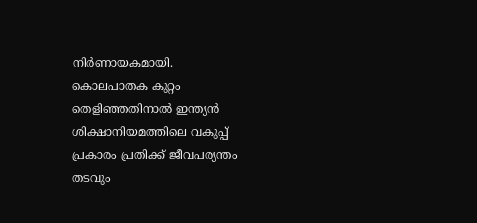നിർണായകമായി.
കൊലപാതക കുറ്റം തെളിഞ്ഞതിനാൽ ഇന്ത്യൻ ശിക്ഷാനിയമത്തിലെ വകുപ്പ് പ്രകാരം പ്രതിക്ക് ജീവപര്യന്തം തടവും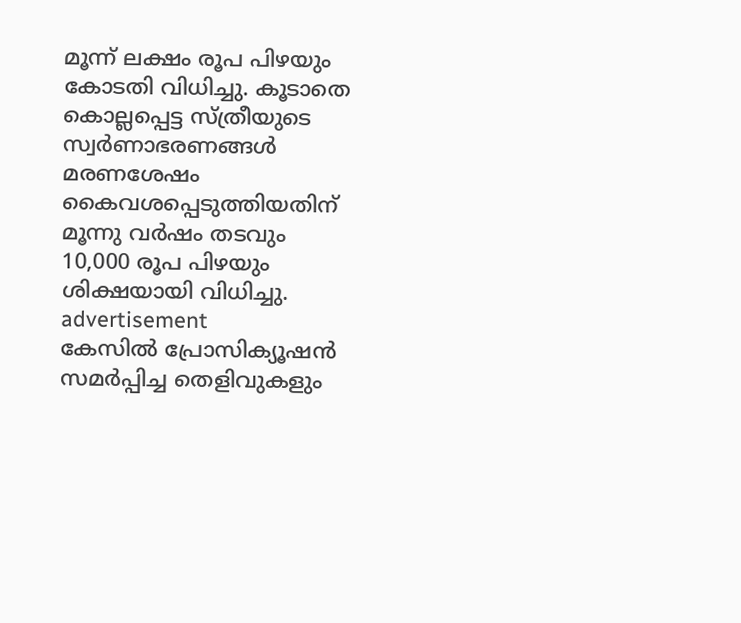മൂന്ന് ലക്ഷം രൂപ പിഴയും കോടതി വിധിച്ചു. കൂടാതെ കൊല്ലപ്പെട്ട സ്ത്രീയുടെ സ്വർണാഭരണങ്ങൾ മരണശേഷം കൈവശപ്പെടുത്തിയതിന് മൂന്നു വർഷം തടവും 10,000 രൂപ പിഴയും ശിക്ഷയായി വിധിച്ചു.
advertisement
കേസിൽ പ്രോസിക്യൂഷൻ സമർപ്പിച്ച തെളിവുകളും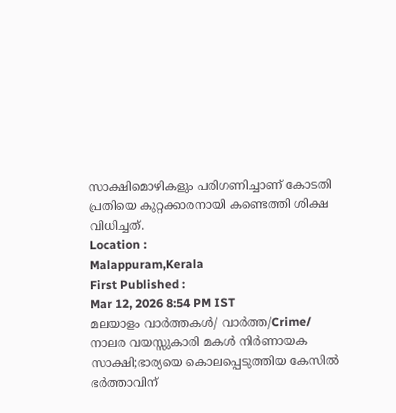സാക്ഷിമൊഴികളും പരിഗണിച്ചാണ് കോടതി പ്രതിയെ കുറ്റക്കാരനായി കണ്ടെത്തി ശിക്ഷ വിധിച്ചത്.
Location :
Malappuram,Kerala
First Published :
Mar 12, 2026 8:54 PM IST
മലയാളം വാർത്തകൾ/ വാർത്ത/Crime/
നാലര വയസ്സുകാരി മകൾ നിർണായക സാക്ഷി;ഭാര്യയെ കൊലപ്പെടുത്തിയ കേസിൽ ഭർത്താവിന്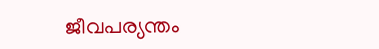ജീവപര്യന്തം